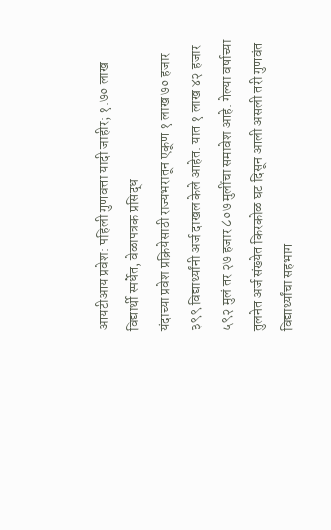आयटीआय प्रवेश: पहिली गुणवत्ता यादी जाहीर; १.७० लाख विद्यार्थी स्पर्धेत, वेळापत्रक प्रसिद्ध
यंदाच्या प्रवेश प्रक्रियेसाठी राज्यभरातून एकूण १ लाख ७० हजार ३९९ विद्यार्थ्यांनी अर्ज दाखल केले आहेत. यात १ लाख ४२ हजार ५९२ मुलं तर २७ हजार ८०७ मुलींचा समावेश आहे. गेल्या वर्षाच्या तुलनेत अर्ज संख्येत किरकोळ घट दिसून आली असली तरी गुणवंत विद्यार्थ्यांचा सहभाग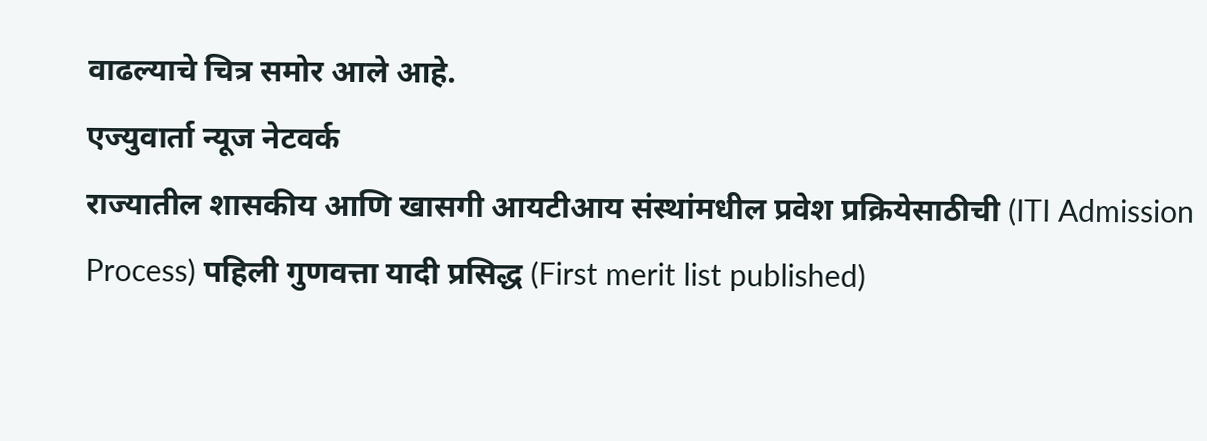वाढल्याचे चित्र समोर आले आहे.
एज्युवार्ता न्यूज नेटवर्क
राज्यातील शासकीय आणि खासगी आयटीआय संस्थांमधील प्रवेश प्रक्रियेसाठीची (ITI Admission Process) पहिली गुणवत्ता यादी प्रसिद्ध (First merit list published)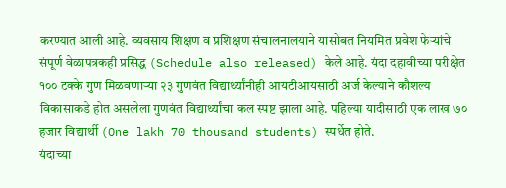करण्यात आली आहे. व्यवसाय शिक्षण व प्रशिक्षण संचालनालयाने यासोबत नियमित प्रवेश फेऱ्यांचे संपूर्ण वेळापत्रकही प्रसिद्ध (Schedule also released) केले आहे. यंदा दहावीच्या परीक्षेत १०० टक्के गुण मिळवणाऱ्या २३ गुणवंत विद्यार्थ्यांनीही आयटीआयसाठी अर्ज केल्याने कौशल्य विकासाकडे होत असलेला गुणवंत विद्यार्थ्यांचा कल स्पष्ट झाला आहे. पहिल्या यादीसाठी एक लाख ७० हजार विद्यार्थी (One lakh 70 thousand students) स्पर्धेत होते.
यंदाच्या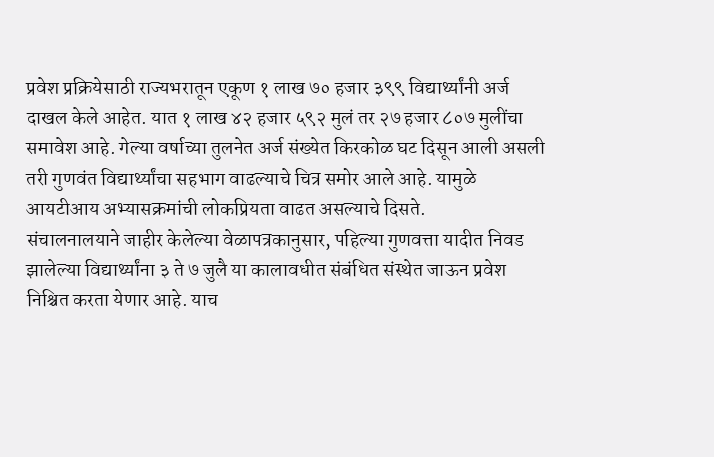प्रवेश प्रक्रियेसाठी राज्यभरातून एकूण १ लाख ७० हजार ३९९ विद्यार्थ्यांनी अर्ज दाखल केले आहेत. यात १ लाख ४२ हजार ५९२ मुलं तर २७ हजार ८०७ मुलींचा समावेश आहे. गेल्या वर्षाच्या तुलनेत अर्ज संख्येत किरकोळ घट दिसून आली असली तरी गुणवंत विद्यार्थ्यांचा सहभाग वाढल्याचे चित्र समोर आले आहे. यामुळे आयटीआय अभ्यासक्रमांची लोकप्रियता वाढत असल्याचे दिसते.
संचालनालयाने जाहीर केलेल्या वेळापत्रकानुसार, पहिल्या गुणवत्ता यादीत निवड झालेल्या विद्यार्थ्यांना ३ ते ७ जुलै या कालावधीत संबंधित संस्थेत जाऊन प्रवेश निश्चित करता येणार आहे. याच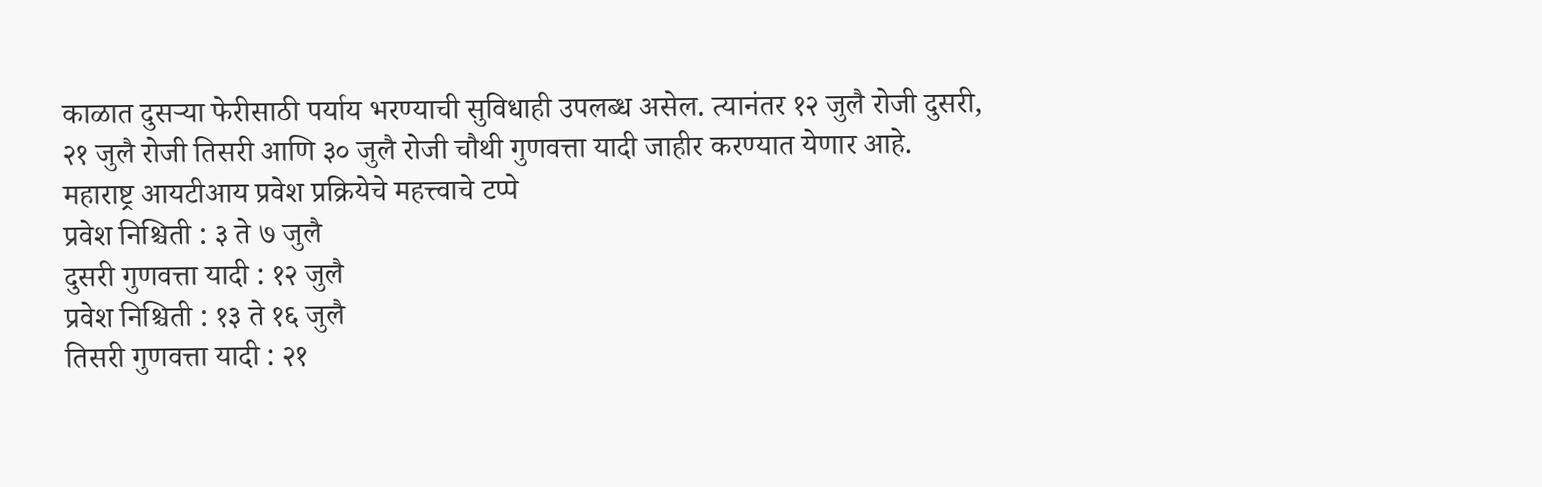काळात दुसऱ्या फेरीसाठी पर्याय भरण्याची सुविधाही उपलब्ध असेल. त्यानंतर १२ जुलै रोजी दुसरी, २१ जुलै रोजी तिसरी आणि ३० जुलै रोजी चौथी गुणवत्ता यादी जाहीर करण्यात येणार आहे.
महाराष्ट्र आयटीआय प्रवेश प्रक्रियेचे महत्त्वाचे टप्पे
प्रवेश निश्चिती : ३ ते ७ जुलै
दुसरी गुणवत्ता यादी : १२ जुलै
प्रवेश निश्चिती : १३ ते १६ जुलै
तिसरी गुणवत्ता यादी : २१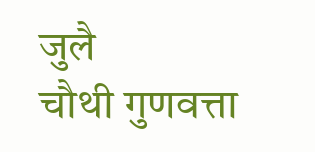जुलै
चौथी गुणवत्ता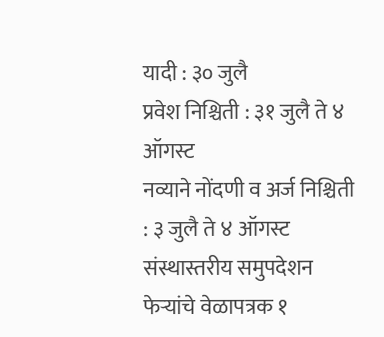यादी : ३० जुलै
प्रवेश निश्चिती : ३१ जुलै ते ४ ऑगस्ट
नव्याने नोंदणी व अर्ज निश्चिती : ३ जुलै ते ४ ऑगस्ट
संस्थास्तरीय समुपदेशन फेऱ्यांचे वेळापत्रक १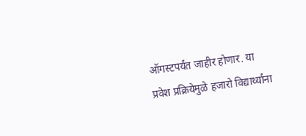ऑगस्टपर्यंत जाहीर होणार. या प्रवेश प्रक्रियेमुळे हजारो विद्यार्थ्यांना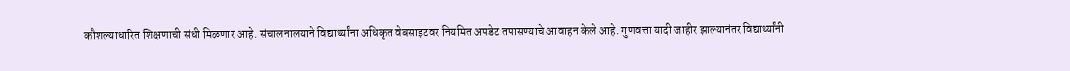कौशल्याधारित शिक्षणाची संधी मिळणार आहे. संचालनालयाने विद्यार्थ्यांना अधिकृत वेबसाइटवर नियमित अपडेट तपासण्याचे आवाहन केले आहे. गुणवत्ता यादी जाहीर झाल्यानंतर विद्यार्थ्यांनी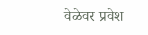वेळेवर प्रवेश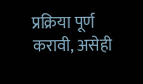प्रक्रिया पूर्ण करावी, असेही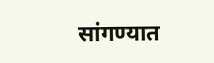सांगण्यात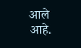आले आहे.